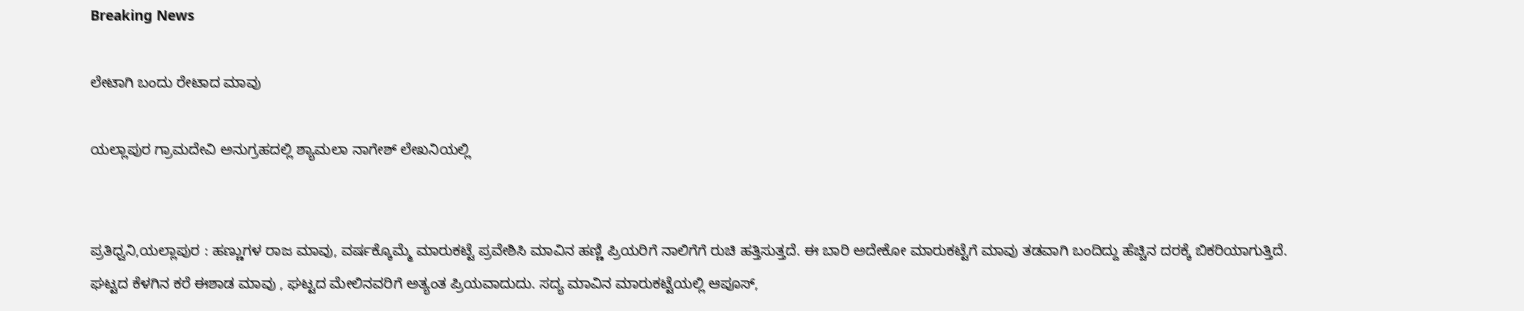Breaking News

ಲೇಟಾಗಿ ಬಂದು ರೇಟಾದ ಮಾವು

ಯಲ್ಲಾಪುರ ಗ್ರಾಮದೇವಿ ಅನುಗ್ರಹದಲ್ಲಿ ಶ್ಯಾಮಲಾ ನಾಗೇಶ್ ಲೇಖನಿಯಲ್ಲಿ


ಪ್ರತಿಧ್ವನಿ,ಯಲ್ಲಾಪುರ : ಹಣ್ಣುಗಳ ರಾಜ ಮಾವು, ವರ್ಷಕ್ಕೊಮ್ಮೆ ಮಾರುಕಟ್ಟೆ ಪ್ರವೇಶಿಸಿ ಮಾವಿನ ಹಣ್ಣಿ ಪ್ರಿಯರಿಗೆ ನಾಲಿಗೆಗೆ ರುಚಿ ಹತ್ತಿಸುತ್ತದೆ. ಈ ಬಾರಿ ಅದೇಕೋ ಮಾರುಕಟ್ಟೆಗೆ ಮಾವು ತಡವಾಗಿ ಬಂದಿದ್ದು ಹೆಚ್ಚಿನ ದರಕ್ಕೆ ಬಿಕರಿಯಾಗುತ್ತಿದೆ.
ಘಟ್ಟದ ಕೆಳಗಿನ ಕರೆ ಈಶಾಡ ಮಾವು , ಘಟ್ಟದ ಮೇಲಿನವರಿಗೆ ಅತ್ಯಂತ ಪ್ರಿಯವಾದುದು. ಸದ್ಯ ಮಾವಿನ ಮಾರುಕಟ್ಟೆಯಲ್ಲಿ ಆಪೂಸ್,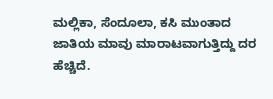ಮಲ್ಲಿಕಾ, ಸೆಂದೂಲಾ, ಕಸಿ ಮುಂತಾದ ಜಾತಿಯ ಮಾವು ಮಾರಾಟವಾಗುತ್ತಿದ್ದು ದರ ಹೆಚ್ಚಿದೆ.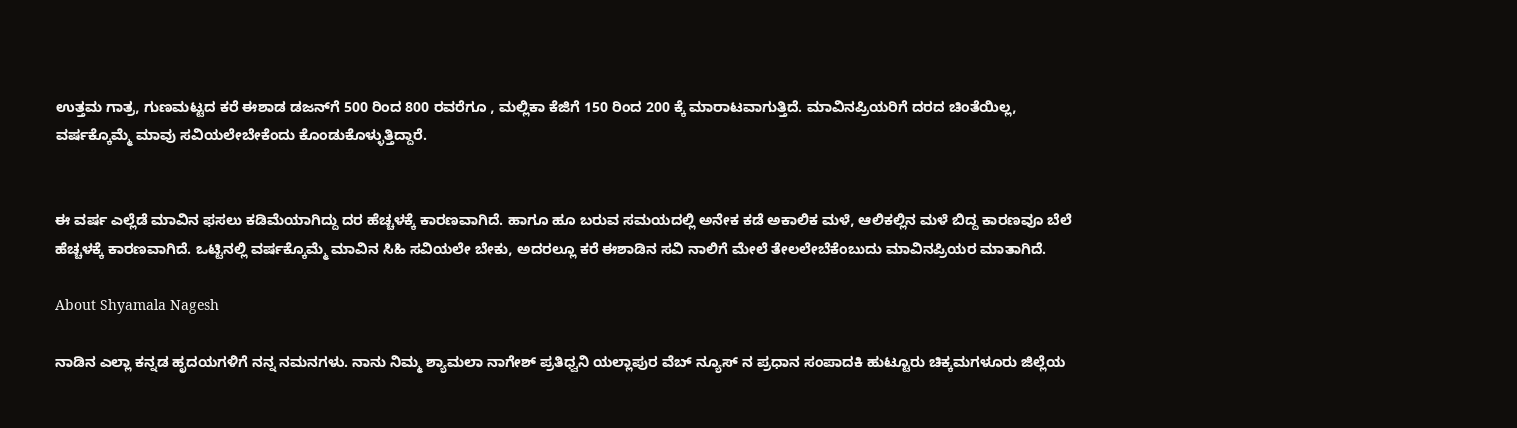ಉತ್ತಮ ಗಾತ್ರ, ಗುಣಮಟ್ಟದ ಕರೆ ಈಶಾಡ ಡಜನ್‌ಗೆ 500 ರಿಂದ 800 ರವರೆಗೂ , ಮಲ್ಲಿಕಾ ಕೆಜಿಗೆ 150 ರಿಂದ 200 ಕ್ಕೆ ಮಾರಾಟವಾಗುತ್ತಿದೆ. ಮಾವಿನಪ್ರಿಯರಿಗೆ ದರದ ಚಿಂತೆಯಿಲ್ಲ, ವರ್ಷಕ್ಕೊಮ್ಮೆ ಮಾವು ಸವಿಯಲೇಬೇಕೆಂದು ಕೊಂಡುಕೊಳ್ಳುತ್ತಿದ್ದಾರೆ.


ಈ ವರ್ಷ ಎಲ್ಲೆಡೆ ಮಾವಿನ ಫಸಲು ಕಡಿಮೆಯಾಗಿದ್ದು ದರ ಹೆಚ್ಚಳಕ್ಕೆ ಕಾರಣವಾಗಿದೆ. ಹಾಗೂ ಹೂ ಬರುವ ಸಮಯದಲ್ಲಿ ಅನೇಕ ಕಡೆ ಅಕಾಲಿಕ ಮಳೆ, ಆಲಿಕಲ್ಲಿನ ಮಳೆ ಬಿದ್ದ ಕಾರಣವೂ ಬೆಲೆ ಹೆಚ್ಚಳಕ್ಕೆ ಕಾರಣವಾಗಿದೆ. ಒಟ್ಟಿನಲ್ಲಿ ವರ್ಷಕ್ಕೊಮ್ಮೆ ಮಾವಿನ ಸಿಹಿ ಸವಿಯಲೇ ಬೇಕು, ಅದರಲ್ಲೂ ಕರೆ ಈಶಾಡಿನ ಸವಿ ನಾಲಿಗೆ ಮೇಲೆ ತೇಲಲೇಬೆಕೆಂಬುದು ಮಾವಿನಪ್ರಿಯರ ಮಾತಾಗಿದೆ.

About Shyamala Nagesh

ನಾಡಿನ ಎಲ್ಲಾ ಕನ್ನಡ ಹೃದಯಗಳಿಗೆ ನನ್ನ ನಮನಗಳು. ನಾನು ನಿಮ್ಮ ಶ್ಯಾಮಲಾ ನಾಗೇಶ್ ಪ್ರತಿಧ್ವನಿ ಯಲ್ಲಾಪುರ ವೆಬ್ ನ್ಯೂಸ್ ನ ಪ್ರಧಾನ ಸಂಪಾದಕಿ ಹುಟ್ಟೂರು ಚಿಕ್ಕಮಗಳೂರು ಜಿಲ್ಲೆಯ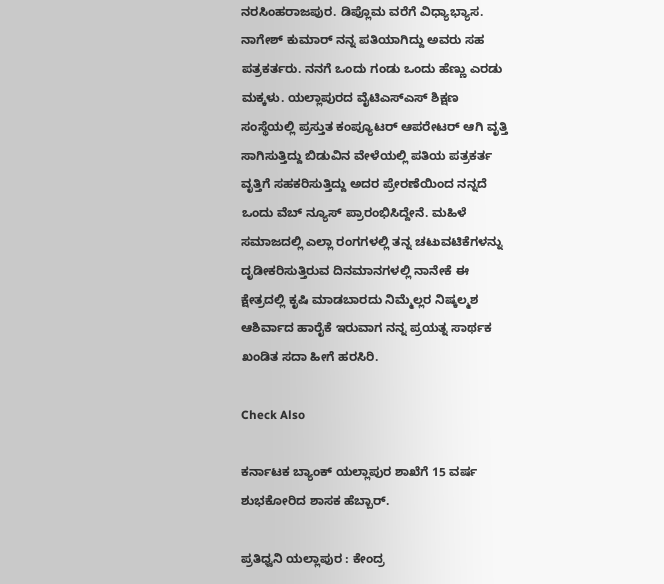ನರಸಿಂಹರಾಜಪುರ. ಡಿಪ್ಲೊಮ ವರೆಗೆ ವಿಧ್ಯಾಭ್ಯಾಸ. ನಾಗೇಶ್ ಕುಮಾರ್ ನನ್ನ ಪತಿಯಾಗಿದ್ದು ಅವರು ಸಹ ಪತ್ರಕರ್ತರು. ನನಗೆ ಒಂದು ಗಂಡು ಒಂದು ಹೆಣ್ಣು ಎರಡು ಮಕ್ಕಳು. ಯಲ್ಲಾಪುರದ ವೈಟಿಎಸ್ಎಸ್ ಶಿಕ್ಷಣ ಸಂಸ್ಥೆಯಲ್ಲಿ ಪ್ರಸ್ತುತ ಕಂಪ್ಯೂಟರ್ ಆಪರೇಟರ್ ಆಗಿ ವೃತ್ತಿ ಸಾಗಿಸುತ್ತಿದ್ದು ಬಿಡುವಿನ ವೇಳೆಯಲ್ಲಿ ಪತಿಯ ಪತ್ರಕರ್ತ ವೃತ್ತಿಗೆ ಸಹಕರಿಸುತ್ತಿದ್ದು ಅದರ ಪ್ರೇರಣೆಯಿಂದ ನನ್ನದೆ ಒಂದು ವೆಬ್ ನ್ಯೂಸ್ ಪ್ರಾರಂಭಿಸಿದ್ದೇನೆ. ಮಹಿಳೆ ಸಮಾಜದಲ್ಲಿ ಎಲ್ಲಾ ರಂಗಗಳಲ್ಲಿ ತನ್ನ ಚಟುವಟಿಕೆಗಳನ್ನು ದೃಡೀಕರಿಸುತ್ತಿರುವ ದಿನಮಾನಗಳಲ್ಲಿ ನಾನೇಕೆ ಈ ಕ್ಷೇತ್ರದಲ್ಲಿ ಕೃಷಿ ಮಾಡಬಾರದು ನಿಮ್ಮೆಲ್ಲರ ನಿಷ್ಕಲ್ಮಶ ಆಶಿರ್ವಾದ ಹಾರೈಕೆ ಇರುವಾಗ ನನ್ನ ಪ್ರಯತ್ನ ಸಾರ್ಥಕ ಖಂಡಿತ ಸದಾ ಹೀಗೆ ಹರಸಿರಿ.

Check Also

ಕರ್ನಾಟಕ ಬ್ಯಾಂಕ್ ಯಲ್ಲಾಪುರ ಶಾಖೆಗೆ 15 ವರ್ಷ ಶುಭಕೋರಿದ ಶಾಸಕ ಹೆಬ್ಬಾರ್.

ಪ್ರತಿಧ್ವನಿ ಯಲ್ಲಾಪುರ : ಕೇಂದ್ರ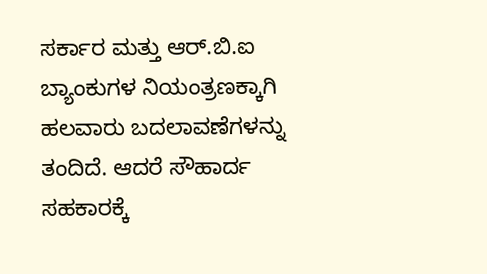ಸರ್ಕಾರ ಮತ್ತು ಆರ್.ಬಿ.ಐ ಬ್ಯಾಂಕುಗಳ ನಿಯಂತ್ರಣಕ್ಕಾಗಿ ಹಲವಾರು ಬದಲಾವಣೆಗಳನ್ನು ತಂದಿದೆ. ಆದರೆ ಸೌಹಾರ್ದ ಸಹಕಾರಕ್ಕೆ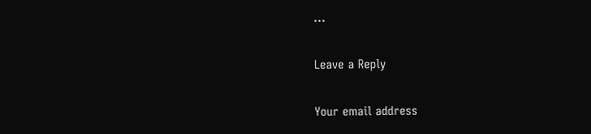…

Leave a Reply

Your email address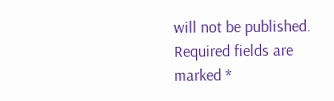will not be published. Required fields are marked *